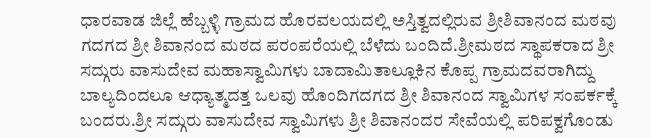ಧಾರವಾಡ ಜಿಲ್ಲೆ ಹೆಬ್ಬಳ್ಳಿ ಗ್ರಾಮದ ಹೊರವಲಯದಲ್ಲಿ ಅಸ್ತಿತ್ವದಲ್ಲಿರುವ ಶ್ರೀಶಿವಾನಂದ ಮಠವು ಗದಗದ ಶ್ರೀ ಶಿವಾನಂದ ಮಠದ ಪರಂಪರೆಯಲ್ಲಿ ಬೆಳೆದು ಬಂದಿದೆ.ಶ್ರೀಮಠದ ಸ್ಥಾಪಕರಾದ ಶ್ರೀ ಸದ್ಗುರು ವಾಸುದೇವ ಮಹಾಸ್ವಾಮಿಗಳು ಬಾದಾಮಿತಾಲ್ಲೂಕಿನ ಕೊಪ್ಪ ಗ್ರಾಮದವರಾಗಿದ್ದು ಬಾಲ್ಯದಿಂದಲೂ ಆಧ್ಯಾತ್ಮದತ್ತ ಒಲವು ಹೊಂದಿಗದಗದ ಶ್ರೀ ಶಿವಾನಂದ ಸ್ವಾಮಿಗಳ ಸಂಪರ್ಕಕ್ಕೆ ಬಂದರು.ಶ್ರೀ ಸದ್ಗುರು ವಾಸುದೇವ ಸ್ವಾಮಿಗಳು ಶ್ರೀ ಶಿವಾನಂದರ ಸೇವೆಯಲ್ಲಿ ಪರಿಪಕ್ವಗೊಂಡು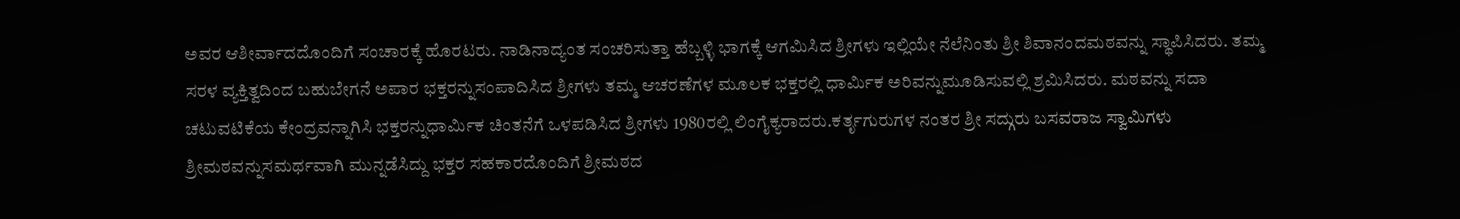ಅವರ ಆಶೀರ್ವಾದದೊಂದಿಗೆ ಸಂಚಾರಕ್ಕೆ ಹೊರಟರು. ನಾಡಿನಾದ್ಯಂತ ಸಂಚರಿಸುತ್ತಾ ಹೆಬ್ಬಳ್ಳಿ ಭಾಗಕ್ಕೆ ಆಗಮಿಸಿದ ಶ್ರೀಗಳು ಇಲ್ಲಿಯೇ ನೆಲೆನಿಂತು ಶ್ರೀ ಶಿವಾನಂದಮಠವನ್ನು ಸ್ಥಾಪಿಸಿದರು. ತಮ್ಮ ಸರಳ ವ್ಯಕ್ತಿತ್ವದಿಂದ ಬಹುಬೇಗನೆ ಅಪಾರ ಭಕ್ತರನ್ನುಸಂಪಾದಿಸಿದ ಶ್ರೀಗಳು ತಮ್ಮ ಆಚರಣೆಗಳ ಮೂಲಕ ಭಕ್ತರಲ್ಲಿ ಧಾರ್ಮಿಕ ಅರಿವನ್ನುಮೂಡಿಸುವಲ್ಲಿ ಶ್ರಮಿಸಿದರು. ಮಠವನ್ನು ಸದಾ ಚಟುವಟಿಕೆಯ ಕೇಂದ್ರವನ್ನಾಗಿಸಿ ಭಕ್ತರನ್ನುಧಾರ್ಮಿಕ ಚಿಂತನೆಗೆ ಒಳಪಡಿಸಿದ ಶ್ರೀಗಳು 1980ರಲ್ಲಿ ಲಿಂಗೈಕ್ಯರಾದರು.ಕರ್ತೃಗುರುಗಳ ನಂತರ ಶ್ರೀ ಸದ್ಗುರು ಬಸವರಾಜ ಸ್ವಾಮಿಗಳು ಶ್ರೀಮಠವನ್ನುಸಮರ್ಥವಾಗಿ ಮುನ್ನಡೆಸಿದ್ದು ಭಕ್ತರ ಸಹಕಾರದೊಂದಿಗೆ ಶ್ರೀಮಠದ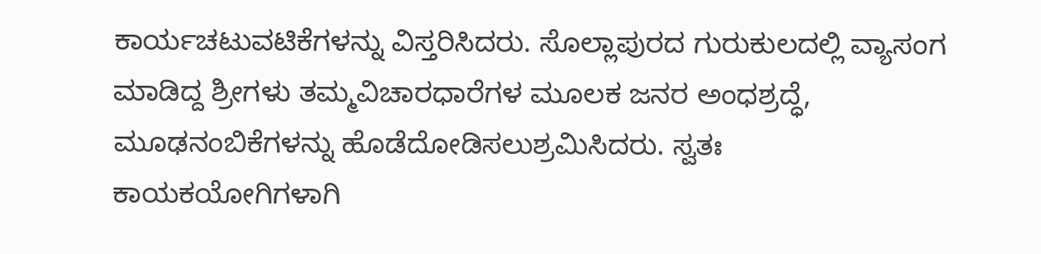ಕಾರ್ಯಚಟುವಟಿಕೆಗಳನ್ನು ವಿಸ್ತರಿಸಿದರು. ಸೊಲ್ಲಾಪುರದ ಗುರುಕುಲದಲ್ಲಿ ವ್ಯಾಸಂಗ ಮಾಡಿದ್ದ ಶ್ರೀಗಳು ತಮ್ಮವಿಚಾರಧಾರೆಗಳ ಮೂಲಕ ಜನರ ಅಂಧಶ್ರದ್ಧೆ, ಮೂಢನಂಬಿಕೆಗಳನ್ನು ಹೊಡೆದೋಡಿಸಲುಶ್ರಮಿಸಿದರು. ಸ್ವತಃ ಕಾಯಕಯೋಗಿಗಳಾಗಿ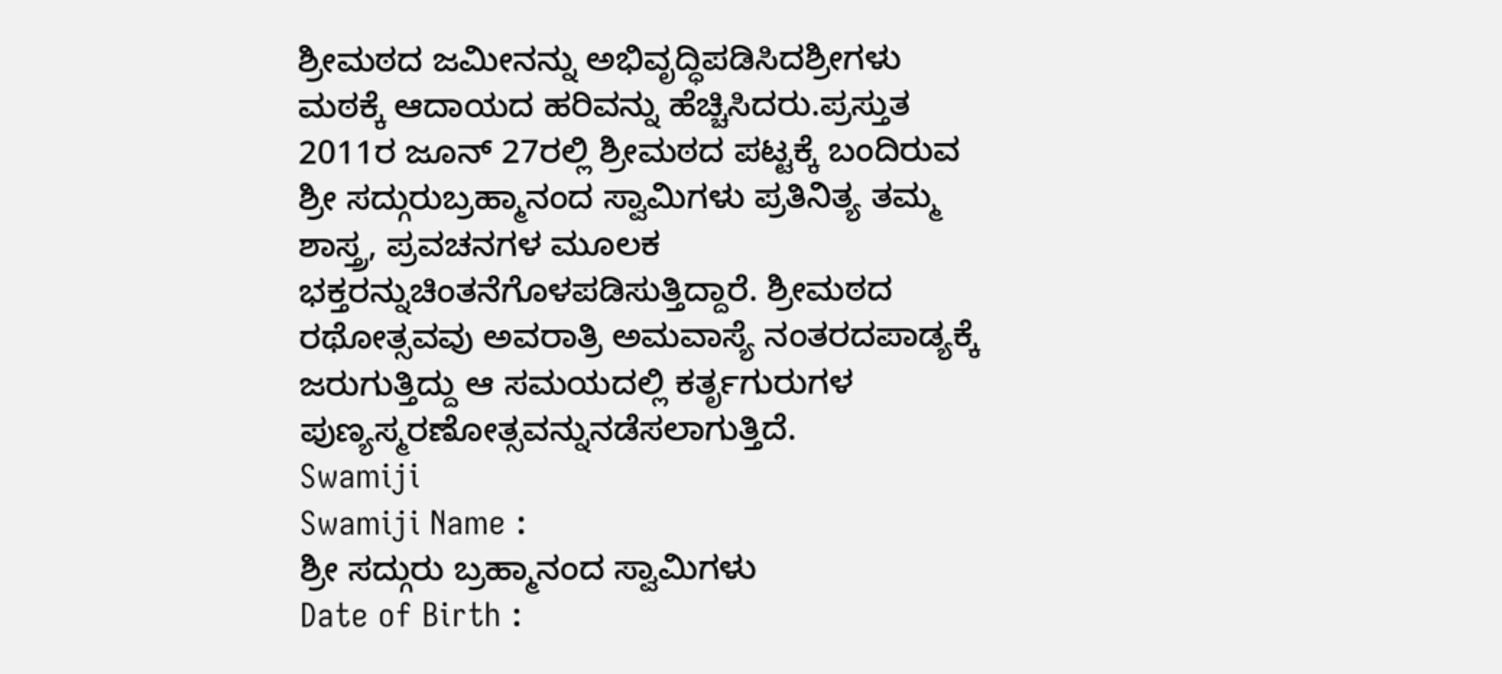ಶ್ರೀಮಠದ ಜಮೀನನ್ನು ಅಭಿವೃದ್ಧಿಪಡಿಸಿದಶ್ರೀಗಳು ಮಠಕ್ಕೆ ಆದಾಯದ ಹರಿವನ್ನು ಹೆಚ್ಚಿಸಿದರು.ಪ್ರಸ್ತುತ 2011ರ ಜೂನ್ 27ರಲ್ಲಿ ಶ್ರೀಮಠದ ಪಟ್ಟಕ್ಕೆ ಬಂದಿರುವ ಶ್ರೀ ಸದ್ಗುರುಬ್ರಹ್ಮಾನಂದ ಸ್ವಾಮಿಗಳು ಪ್ರತಿನಿತ್ಯ ತಮ್ಮ ಶಾಸ್ತ್ರ, ಪ್ರವಚನಗಳ ಮೂಲಕ ಭಕ್ತರನ್ನುಚಿಂತನೆಗೊಳಪಡಿಸುತ್ತಿದ್ದಾರೆ. ಶ್ರೀಮಠದ ರಥೋತ್ಸವವು ಅವರಾತ್ರಿ ಅಮವಾಸ್ಯೆ ನಂತರದಪಾಡ್ಯಕ್ಕೆ ಜರುಗುತ್ತಿದ್ದು ಆ ಸಮಯದಲ್ಲಿ ಕರ್ತೃಗುರುಗಳ ಪುಣ್ಯಸ್ಮರಣೋತ್ಸವನ್ನುನಡೆಸಲಾಗುತ್ತಿದೆ.
Swamiji
Swamiji Name :
ಶ್ರೀ ಸದ್ಗುರು ಬ್ರಹ್ಮಾನಂದ ಸ್ವಾಮಿಗಳು
Date of Birth :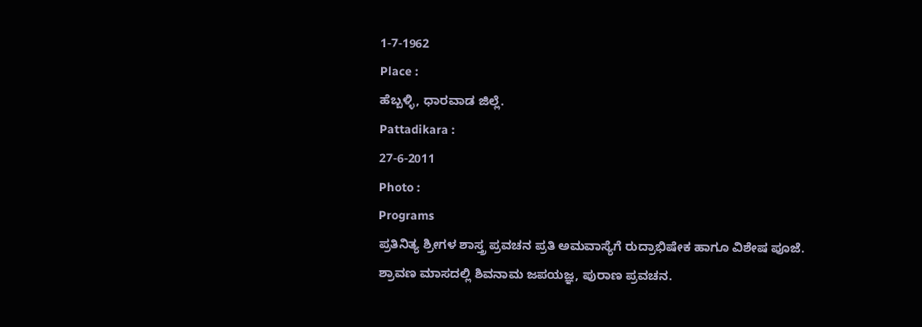1-7-1962
Place :
ಹೆಬ್ಬಳ್ಳಿ, ಧಾರವಾಡ ಜಿಲ್ಲೆ.
Pattadikara :
27-6-2011
Photo :
Programs
ಪ್ರತಿನಿತ್ಯ ಶ್ರೀಗಳ ಶಾಸ್ತ್ರ ಪ್ರವಚನ ಪ್ರತಿ ಅಮವಾಸ್ಯೆಗೆ ರುದ್ರಾಭಿಷೇಕ ಹಾಗೂ ವಿಶೇಷ ಪೂಜೆ.
ಶ್ರಾವಣ ಮಾಸದಲ್ಲಿ ಶಿವನಾಮ ಜಪಯಜ್ಞ, ಪುರಾಣ ಪ್ರವಚನ.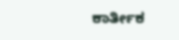ಕಾರ್ತೀಕ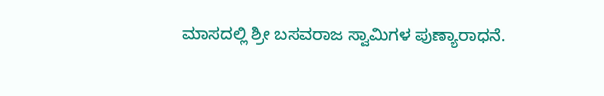ಮಾಸದಲ್ಲಿ ಶ್ರೀ ಬಸವರಾಜ ಸ್ವಾಮಿಗಳ ಪುಣ್ಯಾರಾಧನೆ.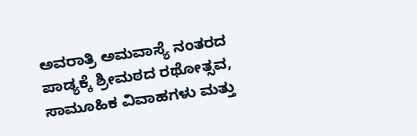ಅವರಾತ್ರಿ ಅಮವಾಸ್ಯೆ ನಂತರದ ಪಾಡ್ಯಕ್ಕೆ ಶ್ರೀಮಠದ ರಥೋತ್ಸವ, ಸಾಮೂಹಿಕ ವಿವಾಹಗಳು ಮತ್ತು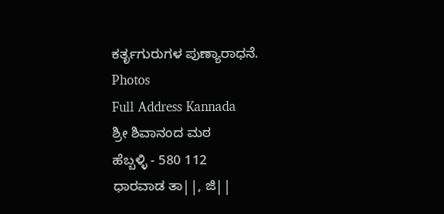ಕರ್ತೃಗುರುಗಳ ಪುಣ್ಯಾರಾಧನೆ.
Photos
Full Address Kannada
ಶ್ರೀ ಶಿವಾನಂದ ಮಠ
ಹೆಬ್ಬಳ್ಳಿ - 580 112
ಧಾರವಾಡ ತಾ||, ಜಿ||